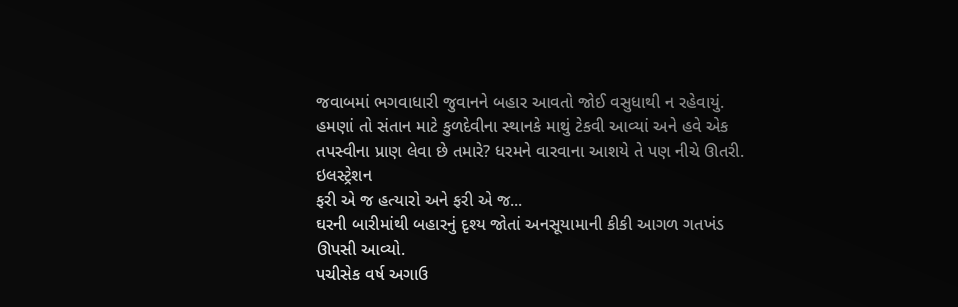જવાબમાં ભગવાધારી જુવાનને બહાર આવતો જોઈ વસુધાથી ન રહેવાયું. હમણાં તો સંતાન માટે કુળદેવીના સ્થાનકે માથું ટેકવી આવ્યાં અને હવે એક તપસ્વીના પ્રાણ લેવા છે તમારે? ધરમને વારવાના આશયે તે પણ નીચે ઊતરી.
ઇલસ્ટ્રેશન
ફરી એ જ હત્યારો અને ફરી એ જ...
ઘરની બારીમાંથી બહારનું દૃશ્ય જોતાં અનસૂયામાની કીકી આગળ ગતખંડ ઊપસી આવ્યો.
પચીસેક વર્ષ અગાઉ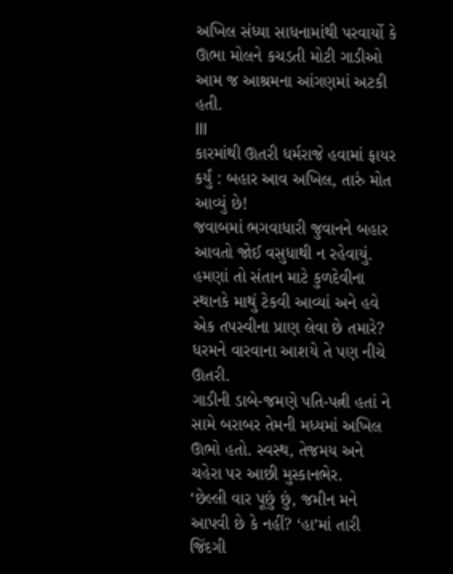અખિલ સંધ્યા સાધનામાંથી પરવાર્યો કે ઊભા મોલને કચડતી મોટી ગાડીઓ આમ જ આશ્રમના આંગણમાં અટકી હતી.
lll
કારમાંથી ઊતરી ધર્મરાજે હવામાં ફાયર કર્યું : બહાર આવ અખિલ, તારું મોત આવ્યું છે!
જવાબમાં ભગવાધારી જુવાનને બહાર આવતો જોઈ વસુધાથી ન રહેવાયું. હમણાં તો સંતાન માટે કુળદેવીના સ્થાનકે માથું ટેકવી આવ્યાં અને હવે એક તપસ્વીના પ્રાણ લેવા છે તમારે? ધરમને વારવાના આશયે તે પણ નીચે ઊતરી.
ગાડીની ડાબે-જમણે પતિ-પત્ની હતાં ને સામે બરાબર તેમની મધ્યમાં અખિલ ઊભો હતો. સ્વસ્થ, તેજમય અને ચહેરા પર આછી મુસ્કાનભેર.
‘છેલ્લી વાર પૂછું છું, જમીન મને આપવી છે કે નહીં? ‘હા’માં તારી જિંદગી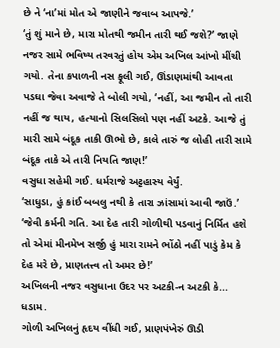છે ને ‘ના’માં મોત એ જાણીને જવાબ આપજે.’
‘તું શું માને છે, મારા મોતથી જમીન તારી થઈ જશે?’ જાણે નજર સામે ભવિષ્ય તરવરતું હોય એમ અખિલ આંખો મીંચી ગયો. તેના કપાળની નસ ફૂલી ગઈ, ઊંડાણમાંથી આવતા પડઘા જેવા અવાજે તે બોલી ગયો, ‘નહીં, આ જમીન તો તારી નહીં જ થાય, હત્યાનો સિલસિલો પણ નહીં અટકે. આજે તું મારી સામે બંદૂક તાકી ઊભો છે, કાલે તારું જ લોહી તારી સામે બંદૂક તાકે એ તારી નિયતિ જાણ!’
વસુધા સહેમી ગઈ. ધર્મરાજે અટ્ટહાસ્ય વેર્યું.
‘સાધુડા, હું કાંઈ બબલુ નથી કે તારા ઝાંસામાં આવી જાઉં.’
‘જેવી કર્મની ગતિ. આ દેહ તારી ગોળીથી પડવાનું નિર્મિત હશે તો એમાં મીનમેખ સર્જી હું મારા રામને ભોંઠો નહીં પાડું કેમ કે દેહ મરે છે, પ્રાણતત્ત્વ તો અમર છે!’
અખિલની નજર વસુધાના ઉદર પર અટકી-ન અટકી કે...
ધડામ.
ગોળી અખિલનું હૃદય વીંધી ગઈ, પ્રાણપંખેરું ઊડી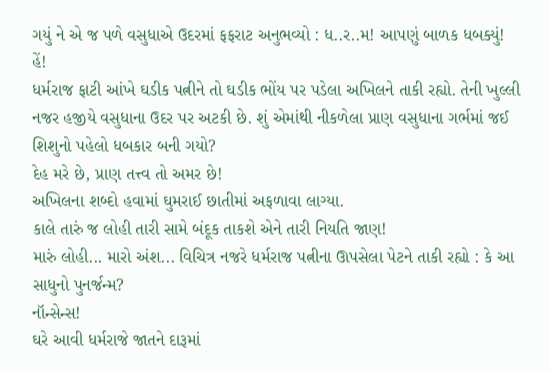ગયું ને એ જ પળે વસુધાએ ઉદરમાં ફફરાટ અનુભવ્યો : ધ..ર..મ! આપણું બાળક ધબક્યું!
હેં!
ધર્મરાજ ફાટી આંખે ઘડીક પત્નીને તો ઘડીક ભોંય પર પડેલા અખિલને તાકી રહ્યો. તેની ખુલ્લી નજર હજીયે વસુધાના ઉદર પર અટકી છે. શું એમાંથી નીકળેલા પ્રાણ વસુધાના ગર્ભમાં જઈ શિશુનો પહેલો ધબકાર બની ગયો?
દેહ મરે છે, પ્રાણ તત્ત્વ તો અમર છે!
અખિલના શબ્દો હવામાં ઘુમરાઈ છાતીમાં અફળાવા લાગ્યા.
કાલે તારું જ લોહી તારી સામે બંદૂક તાકશે એને તારી નિયતિ જાણ!
મારું લોહી... મારો અંશ... વિચિત્ર નજરે ધર્મરાજ પત્નીના ઊપસેલા પેટને તાકી રહ્યો : કે આ સાધુનો પુનર્જન્મ?
નૉન્સેન્સ!
ઘરે આવી ધર્મરાજે જાતને દારૂમાં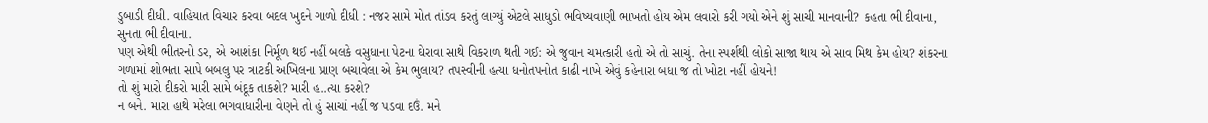ડુબાડી દીધી. વાહિયાત વિચાર કરવા બદલ ખુદને ગાળો દીધી : નજર સામે મોત તાંડવ કરતું લાગ્યું એટલે સાધુડો ભવિષ્યવાણી ભાખતો હોય એમ લવારો કરી ગયો એને શું સાચી માનવાની? કહતા ભી દીવાના, સુનતા ભી દીવાના.
પણ એથી ભીતરનો ડર, એ આશંકા નિર્મૂળ થઈ નહીં બલકે વસુધાના પેટના ઘેરાવા સાથે વિકરાળ થતી ગઈ: એ જુવાન ચમત્કારી હતો એ તો સાચું. તેના સ્પર્શથી લોકો સાજા થાય એ સાવ મિથ કેમ હોય? શંકરના ગળામાં શોભતા સાપે બબલુ પર ત્રાટકી અખિલના પ્રાણ બચાવેલા એ કેમ ભુલાય? તપસ્વીની હત્યા ધનોતપનોત કાઢી નાખે એવું કહેનારા બધા જ તો ખોટા નહીં હોયને!
તો શું મારો દીકરો મારી સામે બંદૂક તાકશે? મારી હ..ત્યા કરશે?
ન બને. મારા હાથે મરેલા ભગવાધારીના વેણને તો હું સાચાં નહીં જ પડવા દઉં. મને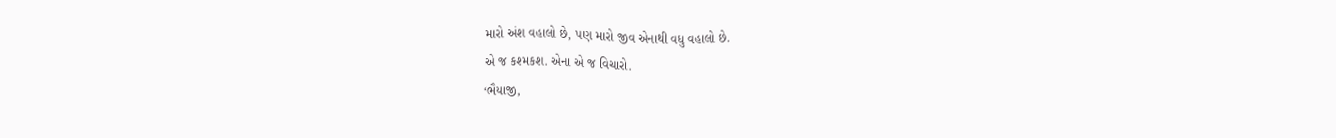મારો અંશ વહાલો છે, પણ મારો જીવ એનાથી વધુ વહાલો છે.
એ જ કશ્મકશ. એના એ જ વિચારો.
‘ભૈયાજી,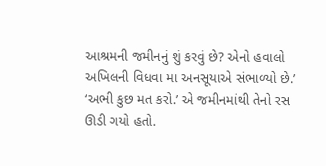આશ્રમની જમીનનું શું કરવું છે? એનો હવાલો અખિલની વિધવા મા અનસૂયાએ સંભાળ્યો છે.’
‘અભી કુછ મત કરો.’ એ જમીનમાંથી તેનો રસ ઊડી ગયો હતો.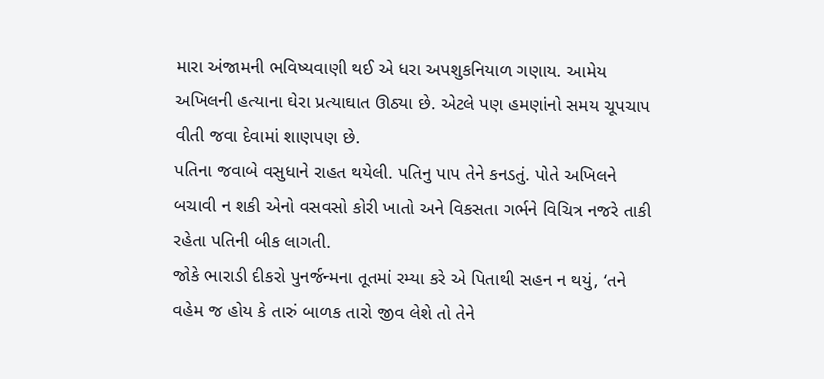મારા અંજામની ભવિષ્યવાણી થઈ એ ધરા અપશુકનિયાળ ગણાય. આમેય અખિલની હત્યાના ઘેરા પ્રત્યાઘાત ઊઠ્યા છે. એટલે પણ હમણાંનો સમય ચૂપચાપ વીતી જવા દેવામાં શાણપણ છે.
પતિના જવાબે વસુધાને રાહત થયેલી. પતિનુ પાપ તેને કનડતું. પોતે અખિલને બચાવી ન શકી એનો વસવસો કોરી ખાતો અને વિકસતા ગર્ભને વિચિત્ર નજરે તાકી રહેતા પતિની બીક લાગતી.
જોકે ભારાડી દીકરો પુનર્જન્મના તૂતમાં રમ્યા કરે એ પિતાથી સહન ન થયું, ‘તને વહેમ જ હોય કે તારું બાળક તારો જીવ લેશે તો તેને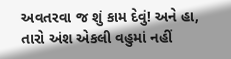અવતરવા જ શું કામ દેવું! અને હા, તારો અંશ એકલી વહુમાં નહીં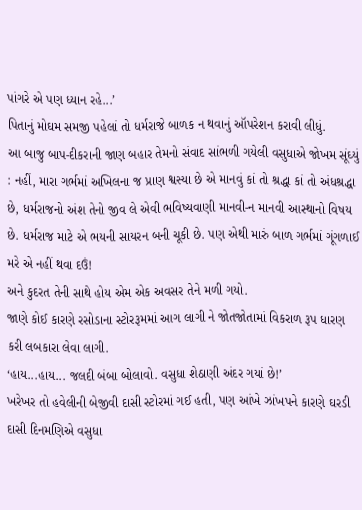પાંગરે એ પણ ધ્યાન રહે...’
પિતાનું મોઘમ સમજી પહેલાં તો ધર્મરાજે બાળક ન થવાનું ઑપરેશન કરાવી લીધું.
આ બાજુ બાપ-દીકરાની જાણ બહાર તેમનો સંવાદ સાંભળી ગયેલી વસુધાએ જોખમ સૂંઘ્યું : નહીં, મારા ગર્ભમાં અખિલના જ પ્રાણ શ્વસ્યા છે એ માનવું કાં તો શ્રદ્ધા કાં તો અંધશ્રદ્ધા છે, ધર્મરાજનો અંશ તેનો જીવ લે એવી ભવિષ્યવાણી માનવી-ન માનવી આસ્થાનો વિષય છે. ધર્મરાજ માટે એ ભયની સાયરન બની ચૂકી છે. પણ એથી મારું બાળ ગર્ભમાં ગૂંગળાઈ મરે એ નહીં થવા દઉં!
અને કુદરત તેની સાથે હોય એમ એક અવસર તેને મળી ગયો.
જાણે કોઈ કારણે રસોડાના સ્ટોરરૂમમાં આગ લાગી ને જોતજોતામાં વિકરાળ રૂપ ધારણ કરી લબકારા લેવા લાગી.
‘હાય...હાય... જલદી બંબા બોલાવો. વસુધા શેઠાણી અંદર ગયાં છે!’
ખરેખર તો હવેલીની બેજીવી દાસી સ્ટોરમાં ગઈ હતી, પણ આંખે ઝાંખપને કારણે ઘરડી દાસી દિનમણિએ વસુધા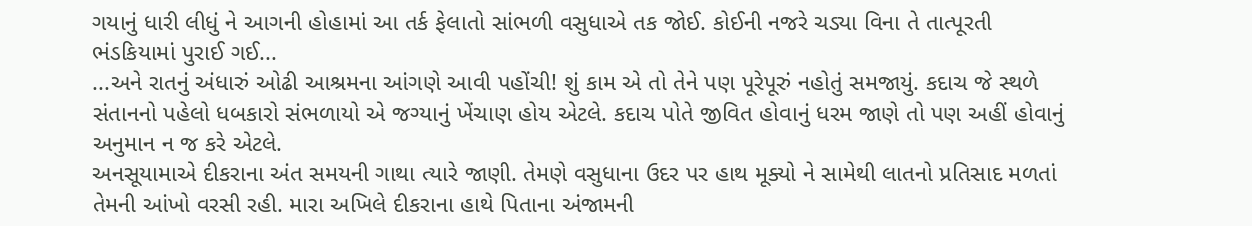ગયાનું ધારી લીધું ને આગની હોહામાં આ તર્ક ફેલાતો સાંભળી વસુધાએ તક જોઈ. કોઈની નજરે ચડ્યા વિના તે તાત્પૂરતી ભંડકિયામાં પુરાઈ ગઈ...
...અને રાતનું અંધારું ઓઢી આશ્રમના આંગણે આવી પહોંચી! શું કામ એ તો તેને પણ પૂરેપૂરું નહોતું સમજાયું. કદાચ જે સ્થળે સંતાનનો પહેલો ધબકારો સંભળાયો એ જગ્યાનું ખેંચાણ હોય એટલે. કદાચ પોતે જીવિત હોવાનું ધરમ જાણે તો પણ અહીં હોવાનું અનુમાન ન જ કરે એટલે.
અનસૂયામાએ દીકરાના અંત સમયની ગાથા ત્યારે જાણી. તેમણે વસુધાના ઉદર પર હાથ મૂક્યો ને સામેથી લાતનો પ્રતિસાદ મળતાં તેમની આંખો વરસી રહી. મારા અખિલે દીકરાના હાથે પિતાના અંજામની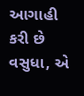આગાહી કરી છે વસુધા, એ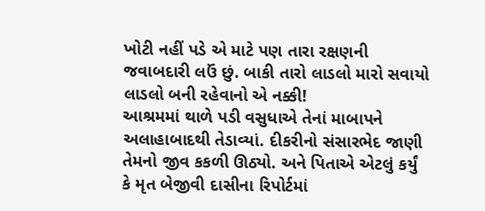ખોટી નહીં પડે એ માટે પણ તારા રક્ષણની જવાબદારી લઉં છું. બાકી તારો લાડલો મારો સવાયો લાડલો બની રહેવાનો એ નક્કી!
આશ્રમમાં થાળે પડી વસુધાએ તેનાં માબાપને અલાહાબાદથી તેડાવ્યાં. દીકરીનો સંસારભેદ જાણી તેમનો જીવ કકળી ઊઠ્યો. અને પિતાએ એટલું કર્યું કે મૃત બેજીવી દાસીના રિપોર્ટમાં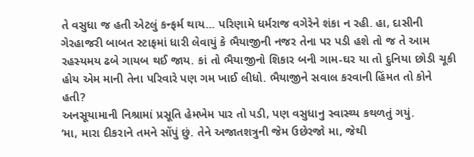તે વસુધા જ હતી એટલું કન્ફર્મ થાય... પરિણામે ધર્મરાજ વગેરેને શંકા ન રહી. હા, દાસીની ગેરહાજરી બાબત સ્ટાફમાં ધારી લેવાયું કે ભૈયાજીની નજર તેના પર પડી હશે તો જ તે આમ રહસ્યમય ઢબે ગાયબ થઈ જાય. કાં તો ભૈયાજીનો શિકાર બની ગામ-ઘર યા તો દુનિયા છોડી ચૂકી હોય એમ માની તેના પરિવારે પણ ગમ ખાઈ લીધો. ભૈયાજીને સવાલ કરવાની હિંમત તો કોને હતી?
અનસૂયામાની નિશ્રામાં પ્રસૂતિ હેમખેમ પાર તો પડી, પણ વસુધાનુ સ્વાસ્થ્ય કથળતું ગયું.
‘મા, મારા દીકરાને તમને સોંપું છું. તેને અજાતશત્રુની જેમ ઉછેરજો મા, જેથી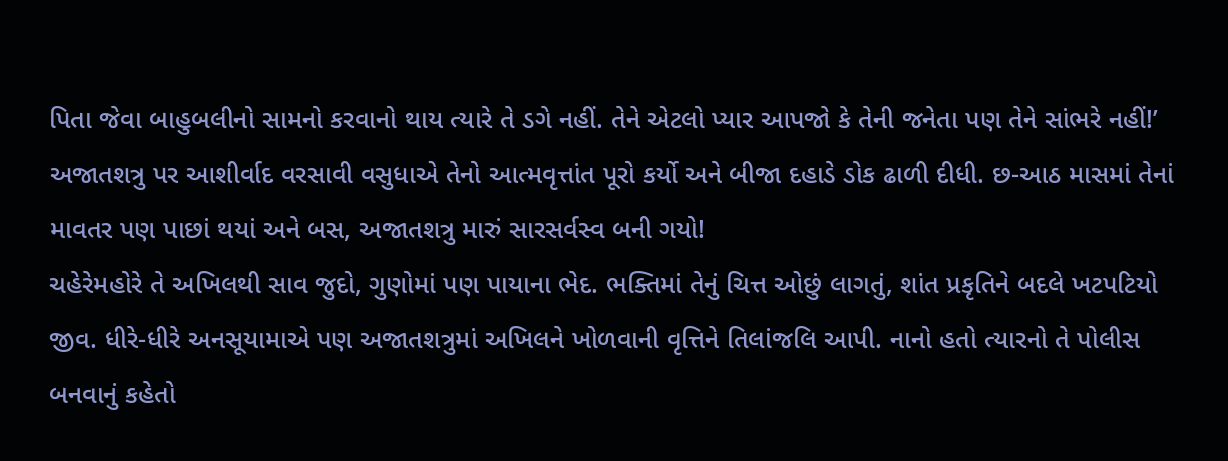પિતા જેવા બાહુબલીનો સામનો કરવાનો થાય ત્યારે તે ડગે નહીં. તેને એટલો પ્યાર આપજો કે તેની જનેતા પણ તેને સાંભરે નહીં!’
અજાતશત્રુ પર આશીર્વાદ વરસાવી વસુધાએ તેનો આત્મવૃત્તાંત પૂરો કર્યો અને બીજા દહાડે ડોક ઢાળી દીધી. છ-આઠ માસમાં તેનાં માવતર પણ પાછાં થયાં અને બસ, અજાતશત્રુ મારું સારસર્વસ્વ બની ગયો!
ચહેરેમહોરે તે અખિલથી સાવ જુદો, ગુણોમાં પણ પાયાના ભેદ. ભક્તિમાં તેનું ચિત્ત ઓછું લાગતું, શાંત પ્રકૃતિને બદલે ખટપટિયો જીવ. ધીરે-ધીરે અનસૂયામાએ પણ અજાતશત્રુમાં અખિલને ખોળવાની વૃત્તિને તિલાંજલિ આપી. નાનો હતો ત્યારનો તે પોલીસ બનવાનું કહેતો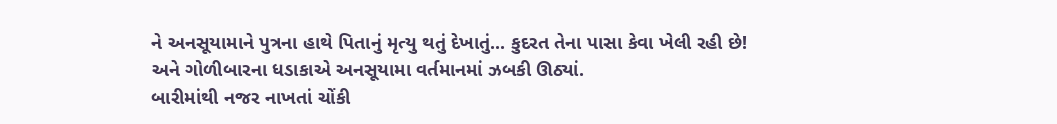ને અનસૂયામાને પુત્રના હાથે પિતાનું મૃત્યુ થતું દેખાતું... કુદરત તેના પાસા કેવા ખેલી રહી છે!
અને ગોળીબારના ધડાકાએ અનસૂયામા વર્તમાનમાં ઝબકી ઊઠ્યાં.
બારીમાંથી નજર નાખતાં ચોંકી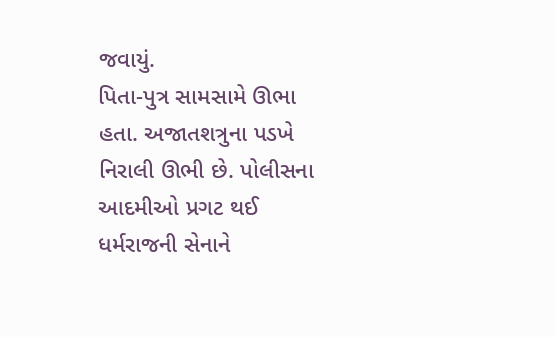જવાયું.
પિતા-પુત્ર સામસામે ઊભા હતા. અજાતશત્રુના પડખે નિરાલી ઊભી છે. પોલીસના આદમીઓ પ્રગટ થઈ ધર્મરાજની સેનાને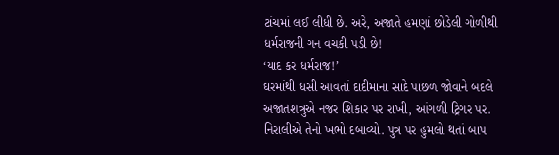ટાંચમાં લઈ લીધી છે. અરે, અજાતે હમણાં છોડેલી ગોળીથી ધર્મરાજની ગન વચકી પડી છે!
‘યાદ કર ધર્મરાજ!’
ઘરમાંથી ધસી આવતાં દાદીમાના સાદે પાછળ જોવાને બદલે અજાતશત્રુએ નજર શિકાર પર રાખી, આંગળી ટ્રિગર પર. નિરાલીએ તેનો ખભો દબાવ્યો. પુત્ર પર હુમલો થતાં બાપ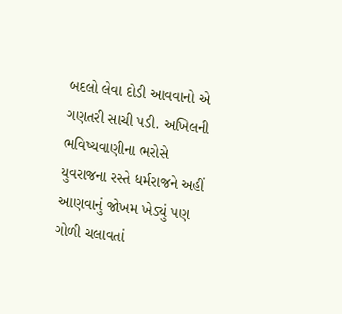બદલો લેવા દોડી આવવાનો એ ગણતરી સાચી પડી. અખિલની ભવિષ્યવાણીના ભરોસે યુવરાજના રસ્તે ધર્મરાજને અહીં આણવાનું જોખમ ખેડ્યું પણ ગોળી ચલાવતાં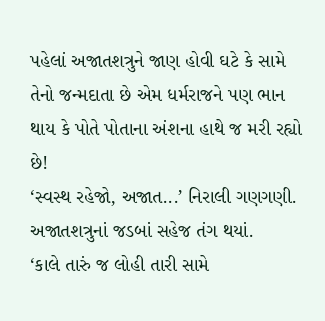પહેલાં અજાતશત્રુને જાણ હોવી ઘટે કે સામે તેનો જન્મદાતા છે એમ ધર્મરાજને પણ ભાન થાય કે પોતે પોતાના અંશના હાથે જ મરી રહ્યો છે!
‘સ્વસ્થ રહેજો, અજાત...’ નિરાલી ગણગણી. અજાતશત્રુનાં જડબાં સહેજ તંગ થયાં.
‘કાલે તારું જ લોહી તારી સામે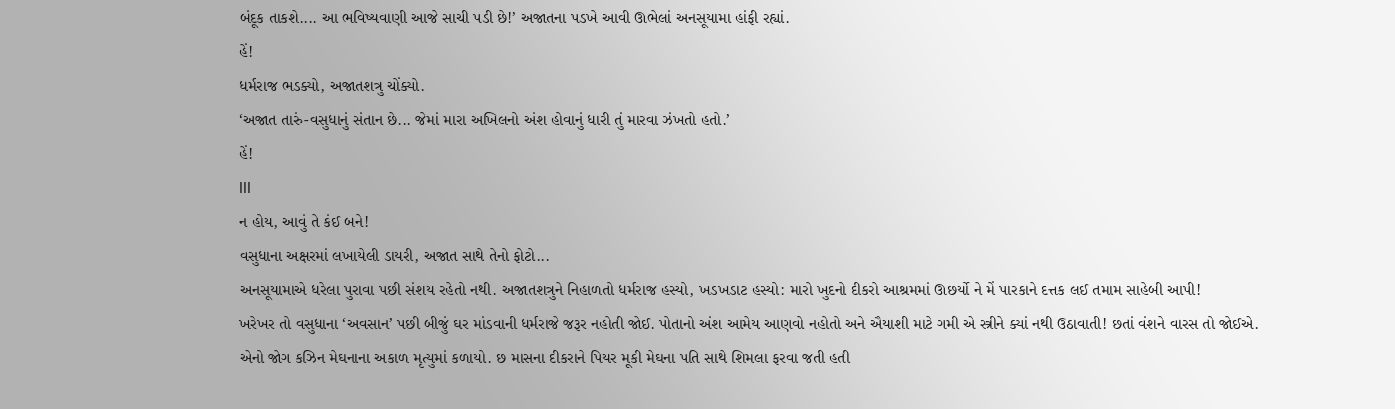બંદૂક તાકશે.... આ ભવિષ્યવાણી આજે સાચી પડી છે!’ અજાતના પડખે આવી ઊભેલાં અનસૂયામા હાંફી રહ્યાં.
હેં!
ધર્મરાજ ભડક્યો, અજાતશત્રુ ચોંક્યો.
‘અજાત તારું-વસુધાનું સંતાન છે... જેમાં મારા અખિલનો અંશ હોવાનું ધારી તું મારવા ઝંખતો હતો.’
હેં!
lll
ન હોય, આવું તે કંઈ બને!
વસુધાના અક્ષરમાં લખાયેલી ડાયરી, અજાત સાથે તેનો ફોટો...
અનસૂયામાએ ધરેલા પુરાવા પછી સંશય રહેતો નથી. અજાતશત્રુને નિહાળતો ધર્મરાજ હસ્યો, ખડખડાટ હસ્યો: મારો ખુદનો દીકરો આશ્રમમાં ઊછર્યો ને મેં પારકાને દત્તક લઈ તમામ સાહેબી આપી!
ખરેખર તો વસુધાના ‘અવસાન’ પછી બીજું ઘર માંડવાની ધર્મરાજે જરૂર નહોતી જોઈ. પોતાનો અંશ આમેય આણવો નહોતો અને ઐયાશી માટે ગમી એ સ્ત્રીને ક્યાં નથી ઉઠાવાતી! છતાં વંશને વારસ તો જોઈએ.
એનો જોગ કઝિન મેઘનાના અકાળ મૃત્યુમાં કળાયો. છ માસના દીકરાને પિયર મૂકી મેઘના પતિ સાથે શિમલા ફરવા જતી હતી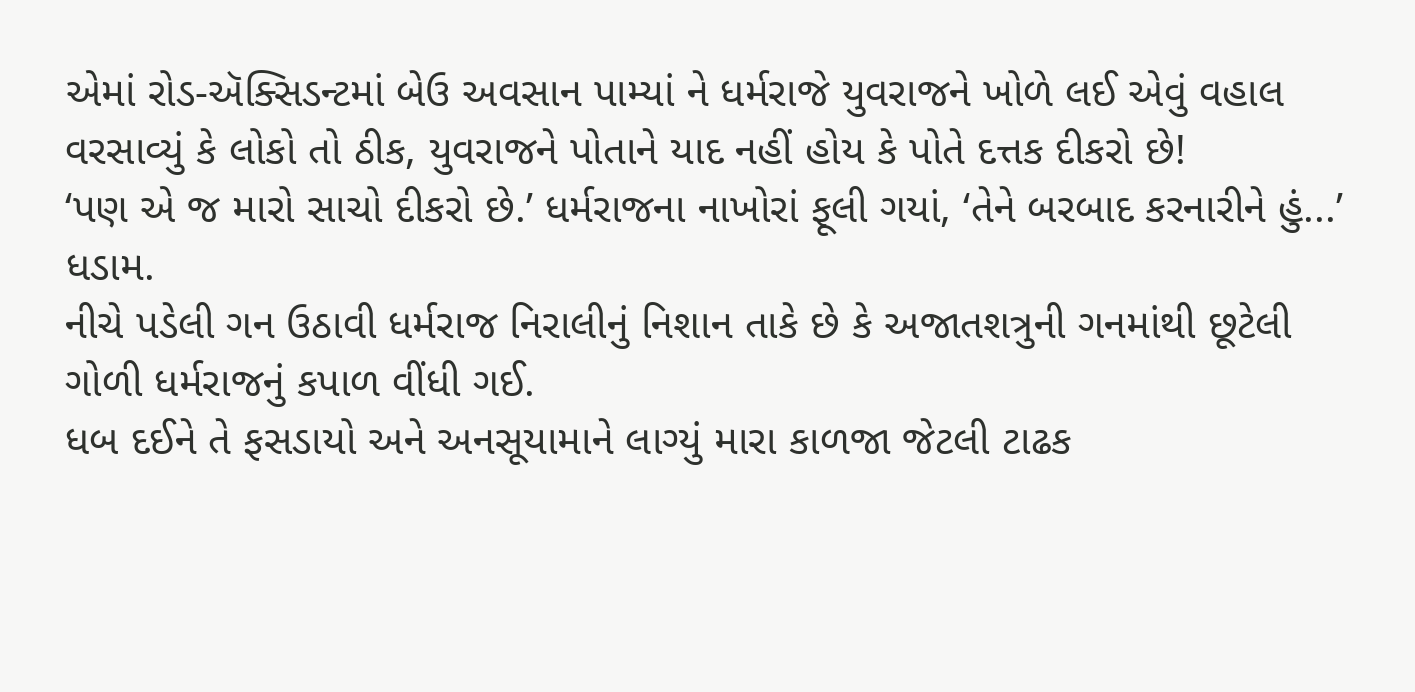એમાં રોડ-ઍક્સિડન્ટમાં બેઉ અવસાન પામ્યાં ને ધર્મરાજે યુવરાજને ખોળે લઈ એવું વહાલ વરસાવ્યું કે લોકો તો ઠીક, યુવરાજને પોતાને યાદ નહીં હોય કે પોતે દત્તક દીકરો છે!
‘પણ એ જ મારો સાચો દીકરો છે.’ ધર્મરાજના નાખોરાં ફૂલી ગયાં, ‘તેને બરબાદ કરનારીને હું...’
ધડામ.
નીચે પડેલી ગન ઉઠાવી ધર્મરાજ નિરાલીનું નિશાન તાકે છે કે અજાતશત્રુની ગનમાંથી છૂટેલી ગોળી ધર્મરાજનું કપાળ વીંધી ગઈ.
ધબ દઈને તે ફસડાયો અને અનસૂયામાને લાગ્યું મારા કાળજા જેટલી ટાઢક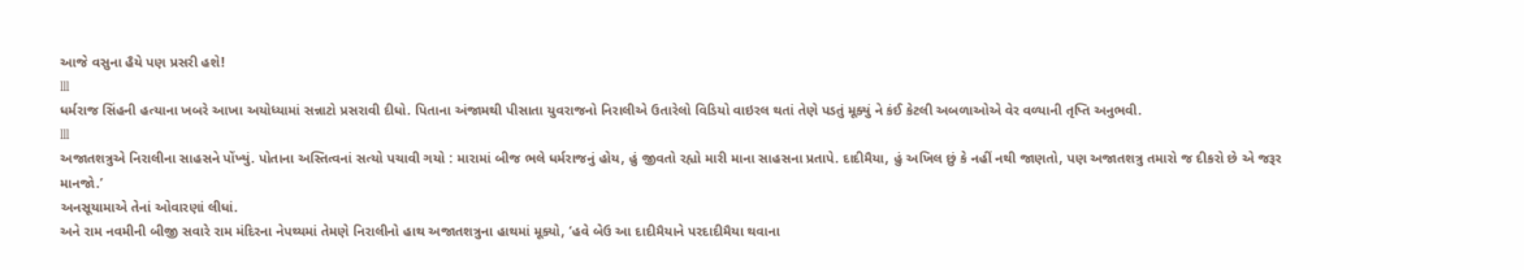આજે વસુના હૈયે પણ પ્રસરી હશે!
lll
ધર્મરાજ સિંહની હત્યાના ખબરે આખા અયોધ્યામાં સન્નાટો પ્રસરાવી દીધો. પિતાના અંજામથી પીસાતા યુવરાજનો નિરાલીએ ઉતારેલો વિડિયો વાઇરલ થતાં તેણે પડતું મૂક્યું ને કંઈ કેટલી અબળાઓએ વેર વળ્યાની તૃપ્તિ અનુભવી.
lll
અજાતશત્રુએ નિરાલીના સાહસને પોંખ્યું. પોતાના અસ્તિત્વનાં સત્યો પચાવી ગયો : મારામાં બીજ ભલે ધર્મરાજનું હોય, હું જીવતો રહ્યો મારી માના સાહસના પ્રતાપે. દાદીમૈયા, હું અખિલ છું કે નહીં નથી જાણતો, પણ અજાતશત્રુ તમારો જ દીકરો છે એ જરૂર માનજો.’
અનસૂયામાએ તેનાં ઓવારણાં લીધાં.
અને રામ નવમીની બીજી સવારે રામ મંદિરના નેપથ્યમાં તેમણે નિરાલીનો હાથ અજાતશત્રુના હાથમાં મૂક્યો, ‘હવે બેઉ આ દાદીમૈયાને પરદાદીમૈયા થવાના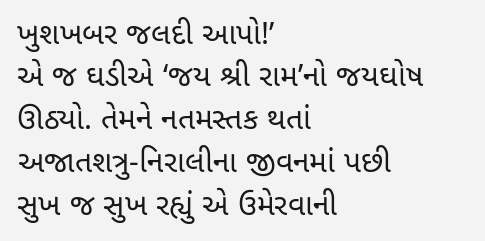ખુશખબર જલદી આપો!’
એ જ ઘડીએ ‘જય શ્રી રામ’નો જયઘોષ ઊઠ્યો. તેમને નતમસ્તક થતાં અજાતશત્રુ-નિરાલીના જીવનમાં પછી સુખ જ સુખ રહ્યું એ ઉમેરવાની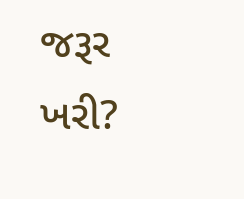જરૂર ખરી?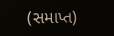(સમાપ્ત)